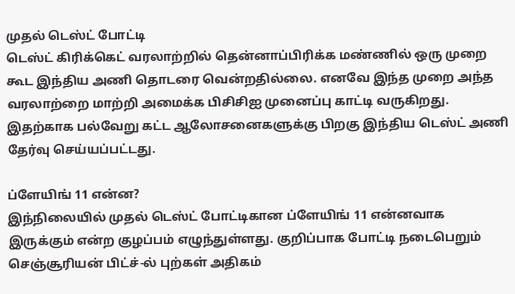முதல் டெஸ்ட் போட்டி
டெஸ்ட் கிரிக்கெட் வரலாற்றில் தென்னாப்பிரிக்க மண்ணில் ஒரு முறை கூட இந்திய அணி தொடரை வென்றதில்லை. எனவே இந்த முறை அந்த வரலாற்றை மாற்றி அமைக்க பிசிசிஐ முனைப்பு காட்டி வருகிறது. இதற்காக பல்வேறு கட்ட ஆலோசனைகளுக்கு பிறகு இந்திய டெஸ்ட் அணி தேர்வு செய்யப்பட்டது.

ப்ளேயிங் 11 என்ன?
இந்நிலையில் முதல் டெஸ்ட் போட்டிகான ப்ளேயிங் 11 என்னவாக இருக்கும் என்ற குழப்பம் எழுந்துள்ளது. குறிப்பாக போட்டி நடைபெறும் செஞ்சூரியன் பிட்ச்-ல் புற்கள் அதிகம்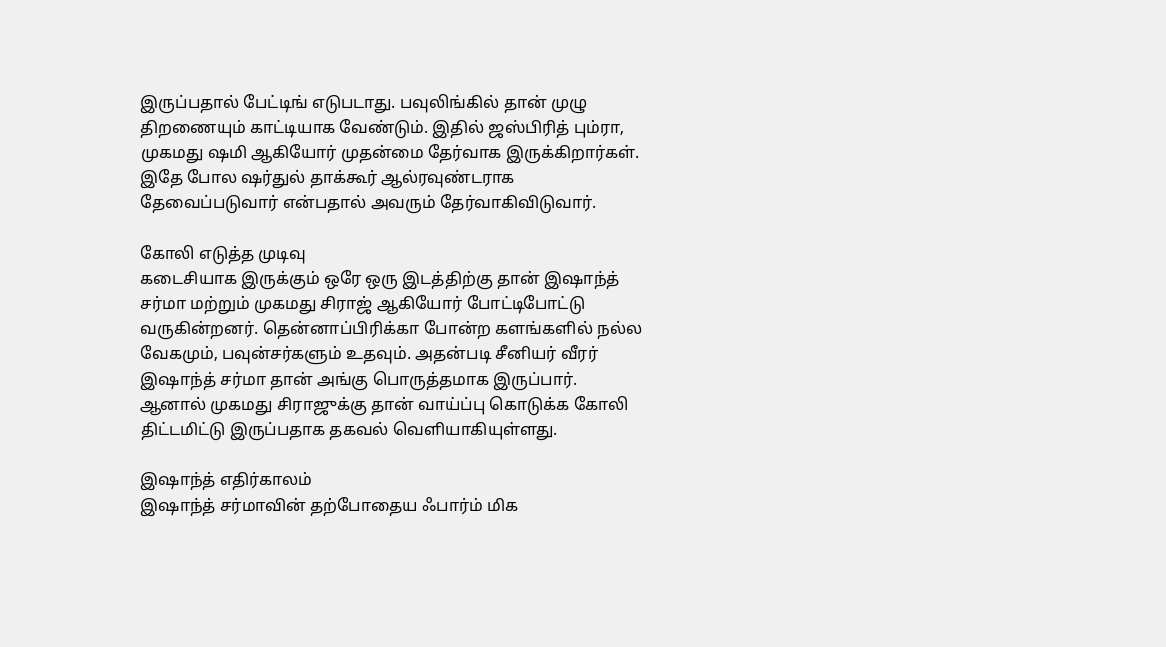இருப்பதால் பேட்டிங் எடுபடாது. பவுலிங்கில் தான் முழு திறணையும் காட்டியாக வேண்டும். இதில் ஜஸ்பிரித் பும்ரா, முகமது ஷமி ஆகியோர் முதன்மை தேர்வாக இருக்கிறார்கள். இதே போல ஷர்துல் தாக்கூர் ஆல்ரவுண்டராக தேவைப்படுவார் என்பதால் அவரும் தேர்வாகிவிடுவார்.

கோலி எடுத்த முடிவு
கடைசியாக இருக்கும் ஒரே ஒரு இடத்திற்கு தான் இஷாந்த் சர்மா மற்றும் முகமது சிராஜ் ஆகியோர் போட்டிபோட்டு வருகின்றனர். தென்னாப்பிரிக்கா போன்ற களங்களில் நல்ல வேகமும், பவுன்சர்களும் உதவும். அதன்படி சீனியர் வீரர் இஷாந்த் சர்மா தான் அங்கு பொருத்தமாக இருப்பார். ஆனால் முகமது சிராஜுக்கு தான் வாய்ப்பு கொடுக்க கோலி திட்டமிட்டு இருப்பதாக தகவல் வெளியாகியுள்ளது.

இஷாந்த் எதிர்காலம்
இஷாந்த் சர்மாவின் தற்போதைய ஃபார்ம் மிக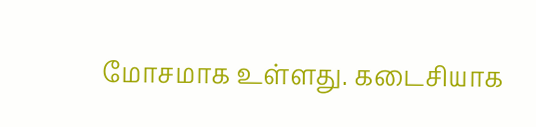மோசமாக உள்ளது. கடைசியாக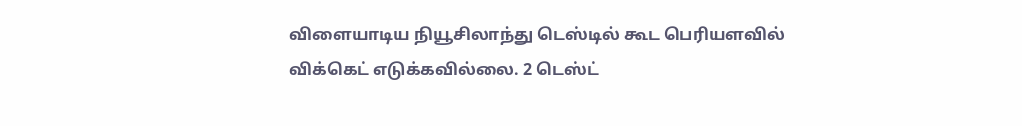விளையாடிய நியூசிலாந்து டெஸ்டில் கூட பெரியளவில் விக்கெட் எடுக்கவில்லை. 2 டெஸ்ட்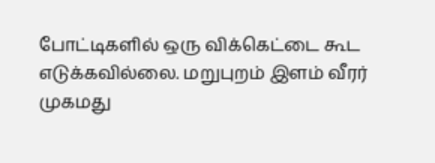போட்டிகளில் ஒரு விக்கெட்டை கூட எடுக்கவில்லை. மறுபுறம் இளம் வீரர் முகமது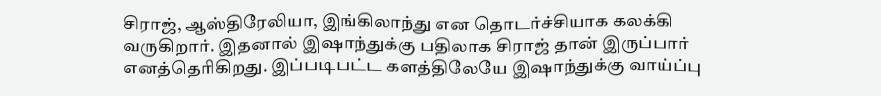சிராஜ், ஆஸ்திரேலியா, இங்கிலாந்து என தொடர்ச்சியாக கலக்கி வருகிறார். இதனால் இஷாந்துக்கு பதிலாக சிராஜ் தான் இருப்பார் எனத்தெரிகிறது. இப்படிபட்ட களத்திலேயே இஷாந்துக்கு வாய்ப்பு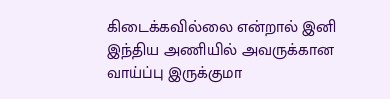கிடைக்கவில்லை என்றால் இனி இந்திய அணியில் அவருக்கான வாய்ப்பு இருக்குமா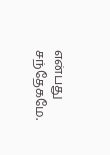என்பது சந்தேகமே.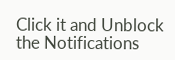Click it and Unblock the Notifications